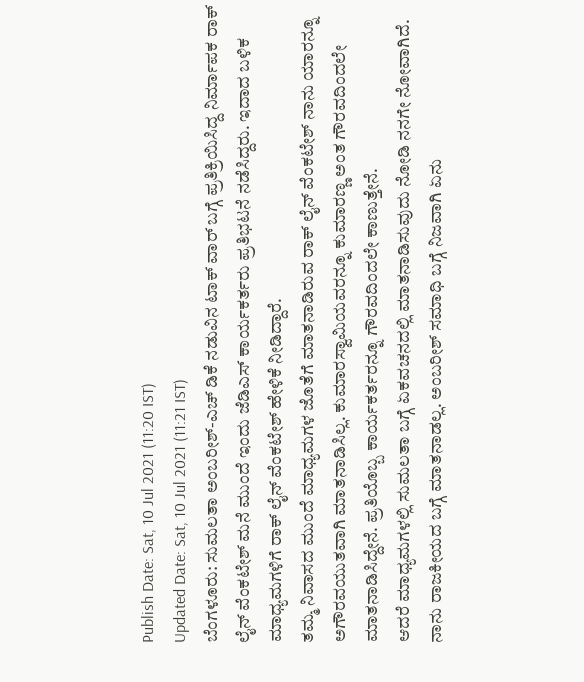Publish Date: Sat, 10 Jul 2021 (11:20 IST)
Updated Date: Sat, 10 Jul 2021 (11:21 IST)
ಬೆಂಗಳೂರು: ಸುಮಲತಾ ಅಂಬರೀಶ್-ಎಚ್ ಡಿಕೆ ನಡುವಿನ ಟಾಕ್ ವಾರ್ ಬಗ್ಗೆ ಪ್ರತಿಕ್ರಿಯಿಸಿದ್ದ ನಿರ್ಮಾಪಕ ರಾಕ್ ಲೈನ್ ವೆಂಕಟೇಶ್ ಮನೆ ಮುಂದೆ ಇಂದು ಜೆಡಿಎಸ್ ಕಾರ್ಯಕರ್ತರು ಪ್ರತಿಭಟನೆ ನಡೆಸಿದ್ದರು. ಇದಾದ ಬಳಿಕ ಮಾಧ್ಯಮಗಳಿಗೆ ರಾಕ್ ಲೈನ್ ವೆಂಕಟೇಶ್ ಹೇಳಿಕೆ ನೀಡಿದ್ದಾರೆ.
ತಮ್ಮ ನಿವಾಸದ ಮುಂದೆ ಮಾಧ್ಯಮಗಳ ಜೊತೆಗೆ ಮಾತನಾಡಿರುವ ರಾಕ್ ಲೈನ್ ವೆಂಕಟೇಶ್ ನಾನು ಯಾರನ್ನೂ ಅಗೌರವಯುತವಾಗಿ ಮಾತನಾಡಿಸಿಲ್ಲ. ಕುಮಾರಸ್ವಾಮಿಯವರನ್ನೂ ಕುಮಾರಣ್ಣ ಅಂತ ಗೌರವದಿಂದಲೇ ಮಾತನಾಡಿಸಿದ್ದೇನೆ. ಪ್ರತಿಯೊಬ್ಬ ಕಾರ್ಯಕರ್ತರನ್ನೂ ಗೌರವದಿಂದಲೇ ಕಾಣುತ್ತೇನೆ.
ಆದರೆ ಮಾಧ್ಯಮಗಳಲ್ಲಿ ಸುಮಲತಾ ಬಗ್ಗೆ ಏಕವಚನದಲ್ಲಿ ಮಾತನಾಡಿಸುವುದು ನೋಡಿ ನನಗೇ ನೋವಾಗಿದೆ. ನಾನು ರಾಜಕೀಯದ ಬಗ್ಗೆ ಮಾತನಾಡಲ್ಲ. ಅಂಬರೀಶ್ ಸಮಾಧಿ ಬಗ್ಗೆ ನಿಜವಾಗಿ ಏನು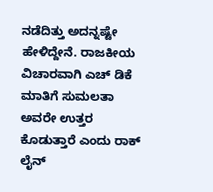ನಡೆದಿತ್ತು ಅದನ್ನಷ್ಟೇ ಹೇಳಿದ್ದೇನೆ. ರಾಜಕೀಯ ವಿಚಾರವಾಗಿ ಎಚ್ ಡಿಕೆ ಮಾತಿಗೆ ಸುಮಲತಾ ಅವರೇ ಉತ್ತರ ಕೊಡುತ್ತಾರೆ ಎಂದು ರಾಕ್ ಲೈನ್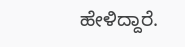ಹೇಳಿದ್ದಾರೆ.